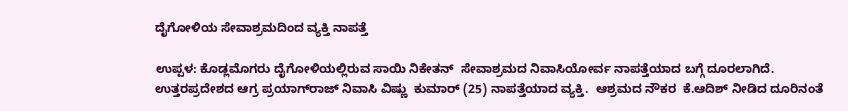ದೈಗೋಳಿಯ ಸೇವಾಶ್ರಮದಿಂದ ವ್ಯಕ್ತಿ ನಾಪತ್ತೆ

ಉಪ್ಪಳ: ಕೊಡ್ಲಮೊಗರು ದೈಗೋಳಿಯಲ್ಲಿರುವ ಸಾಯಿ ನಿಕೇತನ್  ಸೇವಾಶ್ರಮದ ನಿವಾಸಿಯೋರ್ವ ನಾಪತ್ತೆಯಾದ ಬಗ್ಗೆ ದೂರಲಾಗಿದೆ. ಉತ್ತರಪ್ರದೇಶದ ಆಗ್ರ ಪ್ರಯಾಗ್‌ರಾಜ್ ನಿವಾಸಿ ವಿಷ್ಣು  ಕುಮಾರ್ (25) ನಾಪತ್ತೆಯಾದ ವ್ಯಕ್ತಿ.  ಆಶ್ರಮದ ನೌಕರ  ಕೆ.ಆದಿಶ್ ನೀಡಿದ ದೂರಿನಂತೆ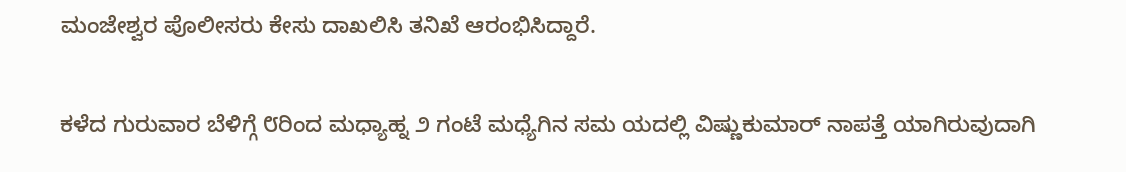ಮಂಜೇಶ್ವರ ಪೊಲೀಸರು ಕೇಸು ದಾಖಲಿಸಿ ತನಿಖೆ ಆರಂಭಿಸಿದ್ದಾರೆ.

ಕಳೆದ ಗುರುವಾರ ಬೆಳಿಗ್ಗೆ ೮ರಿಂದ ಮಧ್ಯಾಹ್ನ ೨ ಗಂಟೆ ಮಧ್ಯೆಗಿನ ಸಮ ಯದಲ್ಲಿ ವಿಷ್ಣುಕುಮಾರ್ ನಾಪತ್ತೆ ಯಾಗಿರುವುದಾಗಿ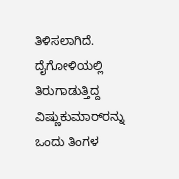ತಿಳಿಸಲಾಗಿದೆ. ದೈಗೋಳಿಯಲ್ಲಿ ತಿರುಗಾಡುತ್ತಿದ್ದ ವಿಷ್ಣುಕುಮಾರ್‌ರನ್ನು ಒಂದು ತಿಂಗಳ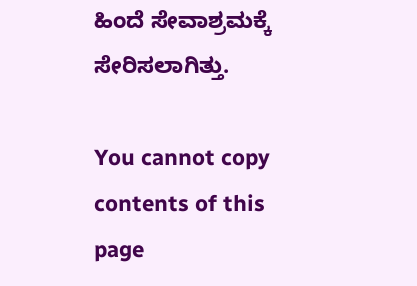ಹಿಂದೆ ಸೇವಾಶ್ರಮಕ್ಕೆ ಸೇರಿಸಲಾಗಿತ್ತು.

You cannot copy contents of this page